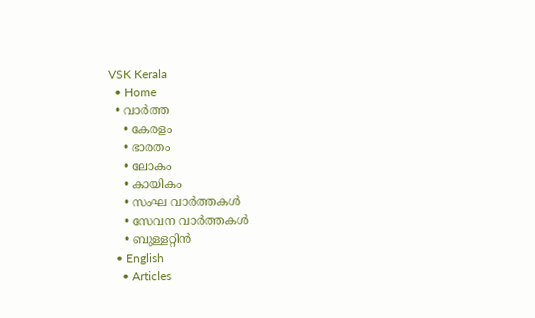VSK Kerala
  • Home
  • വാര്‍ത്ത
    • കേരളം
    • ഭാരതം
    • ലോകം
    • കായികം
    • സംഘ വാര്‍ത്തകള്‍
    • സേവന വാര്‍ത്തകള്‍
    • ബുള്ളറ്റിൻ
  • English
    • Articles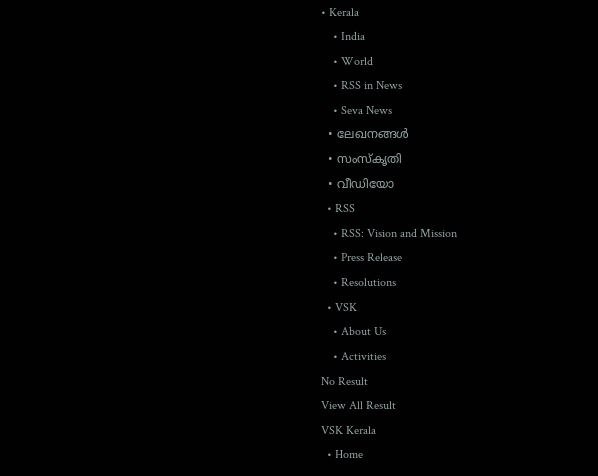• Kerala
    • India
    • World
    • RSS in News
    • Seva News
  • ലേഖനങ്ങള്‍
  • സംസ്കൃതി
  • വീഡിയോ
  • RSS
    • RSS: Vision and Mission
    • Press Release
    • Resolutions
  • VSK
    • About Us
    • Activities
No Result
View All Result
VSK Kerala
  • Home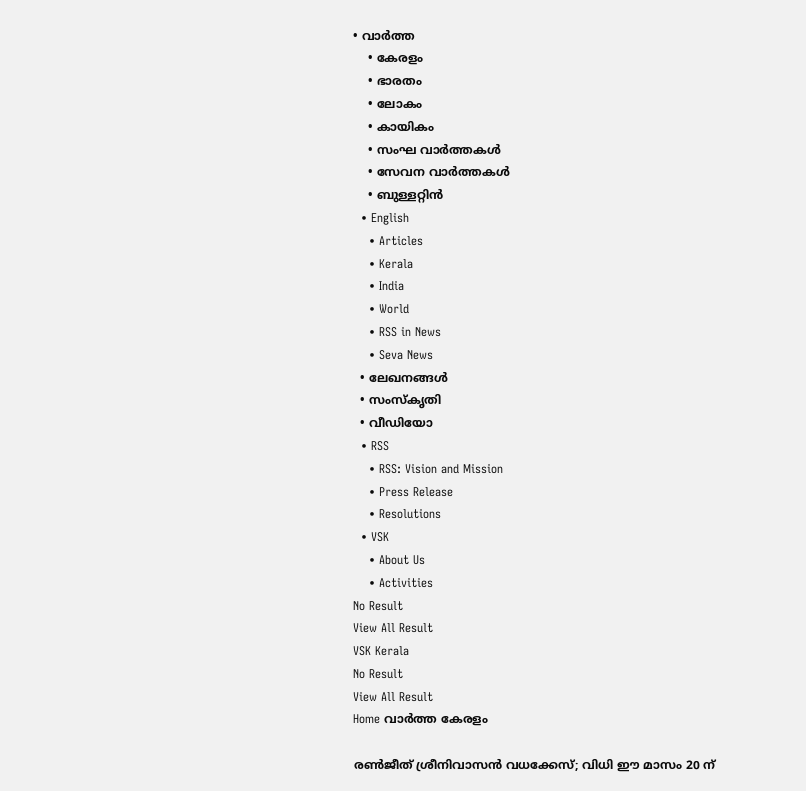• വാര്‍ത്ത
    • കേരളം
    • ഭാരതം
    • ലോകം
    • കായികം
    • സംഘ വാര്‍ത്തകള്‍
    • സേവന വാര്‍ത്തകള്‍
    • ബുള്ളറ്റിൻ
  • English
    • Articles
    • Kerala
    • India
    • World
    • RSS in News
    • Seva News
  • ലേഖനങ്ങള്‍
  • സംസ്കൃതി
  • വീഡിയോ
  • RSS
    • RSS: Vision and Mission
    • Press Release
    • Resolutions
  • VSK
    • About Us
    • Activities
No Result
View All Result
VSK Kerala
No Result
View All Result
Home വാര്‍ത്ത കേരളം

രണ്‍ജീത് ശ്രീനിവാസന്‍ വധക്കേസ്; വിധി ഈ മാസം 20 ന്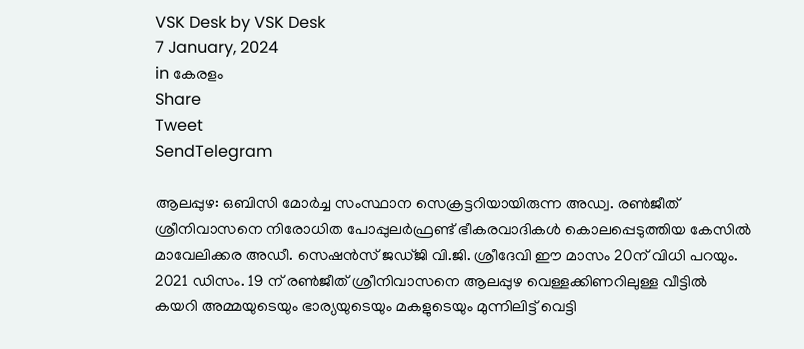VSK Desk by VSK Desk
7 January, 2024
in കേരളം
Share
Tweet
SendTelegram

ആലപ്പുഴ: ഒബിസി മോര്‍ച്ച സംസ്ഥാന സെക്രട്ടറിയായിരുന്ന അഡ്വ. രണ്‍ജീത് ശ്രീനിവാസനെ നിരോധിത പോപ്പുലര്‍ഫ്രണ്ട് ഭീകരവാദികള്‍ കൊലപ്പെടുത്തിയ കേസില്‍ മാവേലിക്കര അഡീ. സെഷന്‍സ് ജഡ്ജി വി.ജി. ശ്രീദേവി ഈ മാസം 20ന് വിധി പറയും. 2021 ഡിസം. 19 ന് രണ്‍ജീത് ശ്രീനിവാസനെ ആലപ്പുഴ വെള്ളക്കിണറിലുള്ള വീട്ടില്‍ കയറി അമ്മയുടെയും ഭാര്യയുടെയും മകളുടെയും മുന്നിലിട്ട് വെട്ടി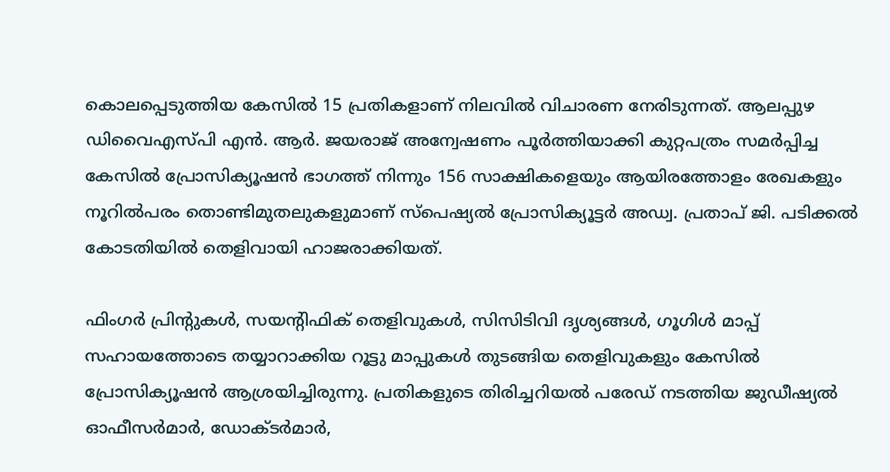കൊലപ്പെടുത്തിയ കേസില്‍ 15 പ്രതികളാണ് നിലവില്‍ വിചാരണ നേരിടുന്നത്. ആലപ്പുഴ ഡിവൈഎസ്പി എന്‍. ആര്‍. ജയരാജ് അന്വേഷണം പൂര്‍ത്തിയാക്കി കുറ്റപത്രം സമര്‍പ്പിച്ച കേസില്‍ പ്രോസിക്യൂഷന്‍ ഭാഗത്ത് നിന്നും 156 സാക്ഷികളെയും ആയിരത്തോളം രേഖകളും നൂറില്‍പരം തൊണ്ടിമുതലുകളുമാണ് സ്‌പെഷ്യല്‍ പ്രോസിക്യൂട്ടര്‍ അഡ്വ. പ്രതാപ് ജി. പടിക്കല്‍ കോടതിയില്‍ തെളിവായി ഹാജരാക്കിയത്.

ഫിംഗര്‍ പ്രിന്റുകള്‍, സയന്റിഫിക് തെളിവുകള്‍, സിസിടിവി ദൃശ്യങ്ങള്‍, ഗൂഗിള്‍ മാപ്പ് സഹായത്തോടെ തയ്യാറാക്കിയ റൂട്ടു മാപ്പുകള്‍ തുടങ്ങിയ തെളിവുകളും കേസില്‍ പ്രോസിക്യൂഷന്‍ ആശ്രയിച്ചിരുന്നു. പ്രതികളുടെ തിരിച്ചറിയല്‍ പരേഡ് നടത്തിയ ജുഡീഷ്യല്‍ ഓഫീസര്‍മാര്‍, ഡോക്ടര്‍മാര്‍,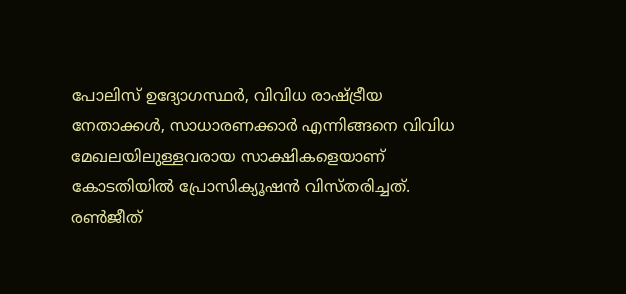പോലിസ് ഉദ്യോഗസ്ഥര്‍, വിവിധ രാഷ്‌ട്രീയ നേതാക്കള്‍, സാധാരണക്കാര്‍ എന്നിങ്ങനെ വിവിധ മേഖലയിലുള്ളവരായ സാക്ഷികളെയാണ് കോടതിയില്‍ പ്രോസിക്യൂഷന്‍ വിസ്തരിച്ചത്. രണ്‍ജീത്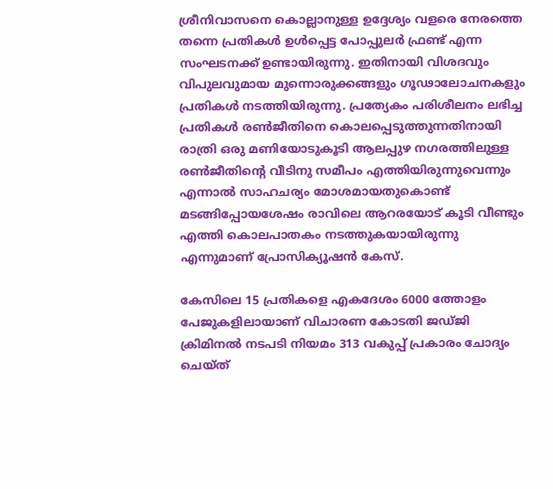ശ്രീനിവാസനെ കൊല്ലാനുള്ള ഉദ്ദേശ്യം വളരെ നേരത്തെ തന്നെ പ്രതികള്‍ ഉള്‍പ്പെട്ട പോപ്പുലര്‍ ഫ്രണ്ട് എന്ന സംഘടനക്ക് ഉണ്ടായിരുന്നു. ഇതിനായി വിശദവും വിപുലവുമായ മുന്നൊരുക്കങ്ങളും ഗൂഢാലോചനകളും പ്രതികള്‍ നടത്തിയിരുന്നു. പ്രത്യേകം പരിശീലനം ലഭിച്ച പ്രതികള്‍ രണ്‍ജീതിനെ കൊലപ്പെടുത്തുന്നതിനായി രാത്രി ഒരു മണിയോടുകൂടി ആലപ്പുഴ നഗരത്തിലുള്ള രണ്‍ജീതിന്റെ വീടിനു സമീപം എത്തിയിരുന്നുവെന്നും എന്നാല്‍ സാഹചര്യം മോശമായതുകൊണ്ട് മടങ്ങിപ്പോയശേഷം രാവിലെ ആറരയോട് കൂടി വീണ്ടും എത്തി കൊലപാതകം നടത്തുകയായിരുന്നു എന്നുമാണ് പ്രോസിക്യൂഷന്‍ കേസ്.

കേസിലെ 15 പ്രതികളെ എകദേശം 6000 ത്തോളം പേജുകളിലായാണ് വിചാരണ കോടതി ജഡ്ജി ക്രിമിനല്‍ നടപടി നിയമം 313 വകുപ്പ് പ്രകാരം ചോദ്യം ചെയ്ത്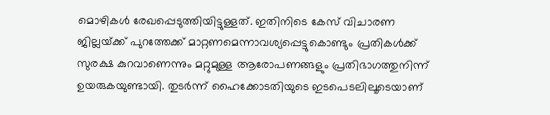മൊഴികള്‍ രേഖപ്പെടുത്തിയിട്ടുള്ളത്. ഇതിനിടെ കേസ് വിചാരണ ജില്ലയ്‌ക്ക് പുറത്തേക്ക് മാറ്റണമെന്നാവശ്യപ്പെട്ടുകൊണ്ടും പ്രതികള്‍ക്ക് സുരക്ഷ കുറവാണെന്നും മറ്റുമുള്ള ആരോപണങ്ങളും പ്രതിഭാഗത്തുനിന്ന് ഉയരുകയുണ്ടായി. തുടര്‍ന്ന് ഹൈക്കോടതിയുടെ ഇടപെടലിലൂടെയാണ്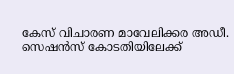കേസ് വിചാരണ മാവേലിക്കര അഡീ. സെഷന്‍സ് കോടതിയിലേക്ക്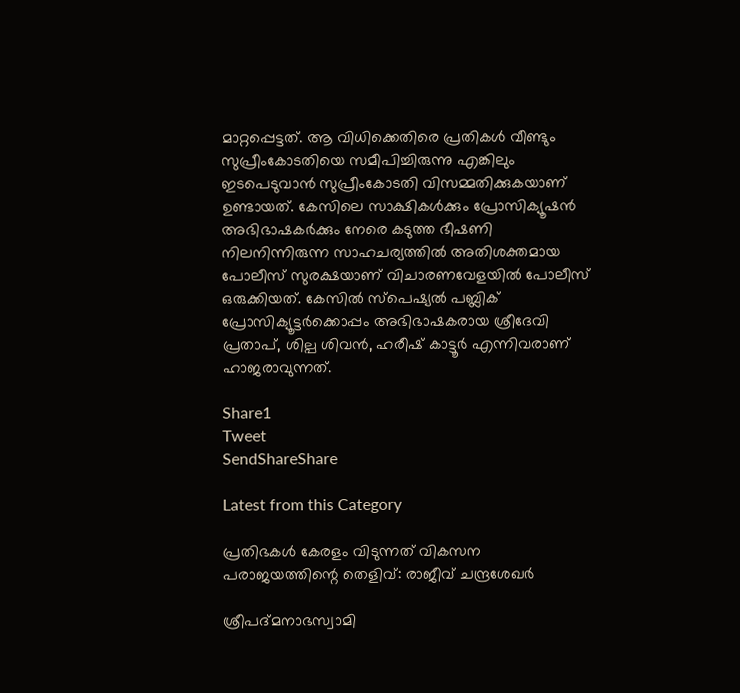മാറ്റപ്പെട്ടത്. ആ വിധിക്കെതിരെ പ്രതികള്‍ വീണ്ടും സുപ്രീംകോടതിയെ സമീപിച്ചിരുന്നു എങ്കിലും ഇടപെടുവാന്‍ സുപ്രീംകോടതി വിസമ്മതിക്കുകയാണ് ഉണ്ടായത്. കേസിലെ സാക്ഷികള്‍ക്കും പ്രോസിക്യൂഷന്‍ അഭിഭാഷകര്‍ക്കും നേരെ കടുത്ത ഭീഷണി നിലനിന്നിരുന്ന സാഹചര്യത്തില്‍ അതിശക്തമായ പോലീസ് സുരക്ഷയാണ് വിചാരണവേളയില്‍ പോലീസ് ഒരുക്കിയത്. കേസില്‍ സ്‌പെഷ്യല്‍ പബ്ലിക് പ്രോസിക്യൂട്ടര്‍ക്കൊപ്പം അഭിഭാഷകരായ ശ്രീദേവി പ്രതാപ്, ശില്പ ശിവന്‍, ഹരീഷ് കാട്ടൂര്‍ എന്നിവരാണ് ഹാജരാവുന്നത്.

Share1
Tweet
SendShareShare

Latest from this Category

പ്രതിഭകള്‍ കേരളം വിടുന്നത് വികസന പരാജയത്തിന്റെ തെളിവ്: രാജീവ് ചന്ദ്രശേഖര്‍

ശ്രീപദ്മനാഭസ്വാമി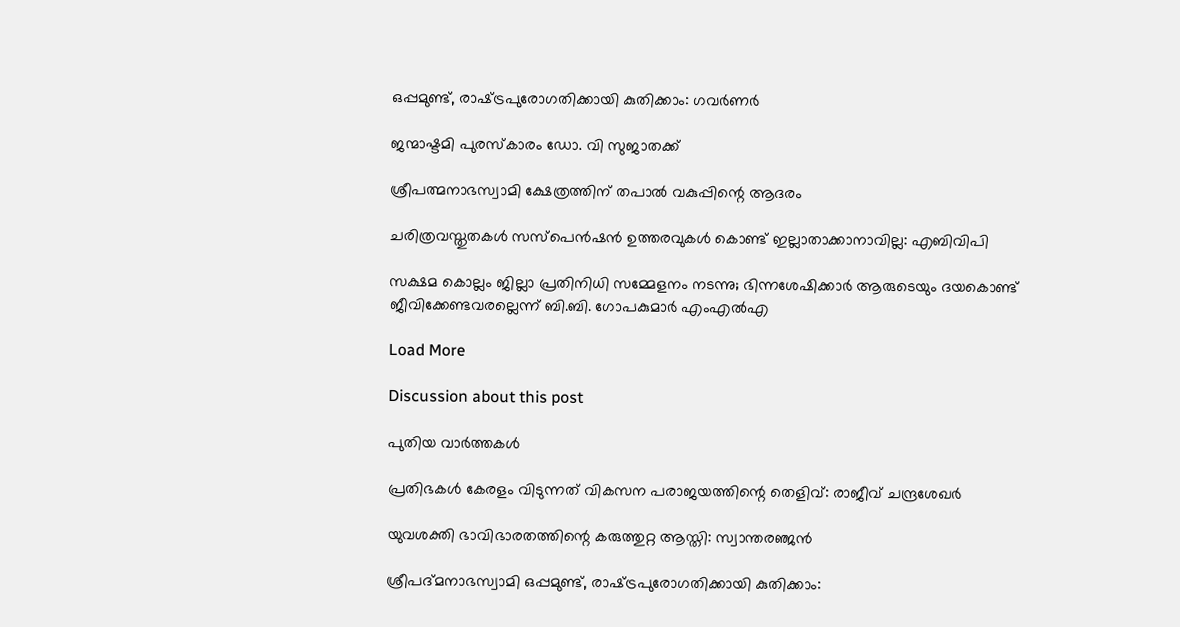ഒപ്പമുണ്ട്, രാഷ്‌ട്രപുരോഗതിക്കായി കുതിക്കാം: ഗവര്‍ണര്‍

ജന്മാഷ്ടമി പുരസ്കാരം ഡോ. വി സുജാതക്ക്

ശ്രീപത്മനാഭസ്വാമി ക്ഷേത്രത്തിന് തപാൽ വകുപ്പിന്റെ ആദരം

ചരിത്രവസ്തുതകൾ സസ്പെൻഷൻ ഉത്തരവുകൾ കൊണ്ട് ഇല്ലാതാക്കാനാവില്ല: എബിവിപി

സക്ഷമ കൊല്ലം ജില്ലാ പ്രതിനിധി സമ്മേളനം നടന്നു; ഭിന്നശേഷിക്കാർ ആരുടെയും ദയകൊണ്ട് ജീവിക്കേണ്ടവരല്ലെന്ന് ബി.ബി. ഗോപകുമാർ എംഎൽഎ

Load More

Discussion about this post

പുതിയ വാര്‍ത്തകള്‍

പ്രതിഭകള്‍ കേരളം വിടുന്നത് വികസന പരാജയത്തിന്റെ തെളിവ്: രാജീവ് ചന്ദ്രശേഖര്‍

യുവശക്തി ഭാവിഭാരതത്തിന്റെ കരുത്തുറ്റ ആസ്തി: സ്വാന്തരഞ്ജന്‍

ശ്രീപദ്മനാഭസ്വാമി ഒപ്പമുണ്ട്, രാഷ്‌ട്രപുരോഗതിക്കായി കുതിക്കാം: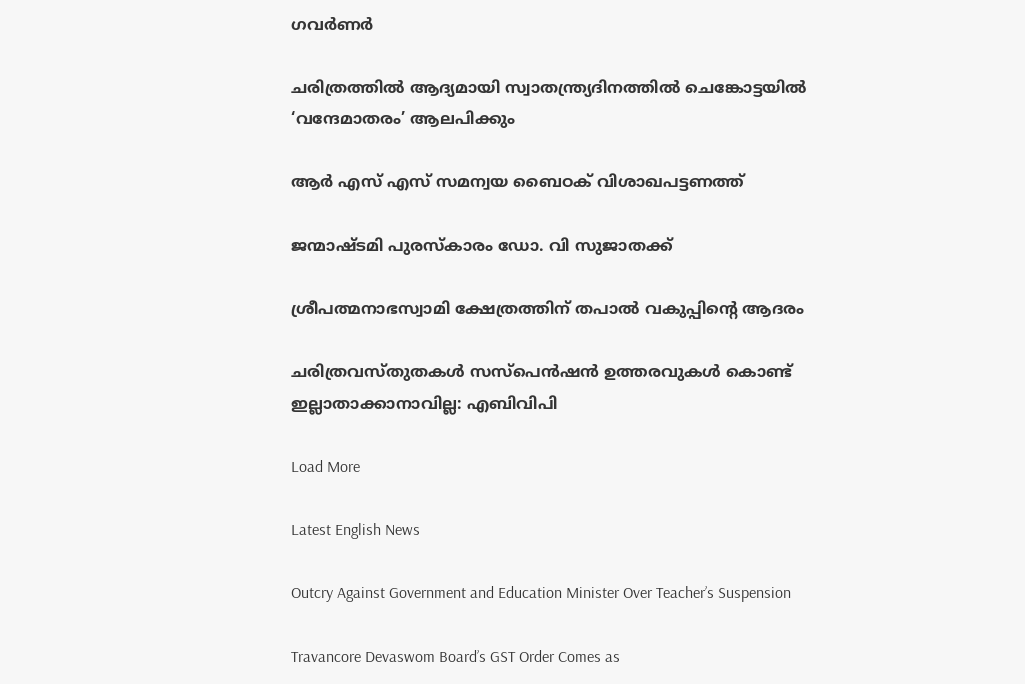ഗവര്‍ണര്‍

ചരിത്രത്തില്‍ ആദ്യമായി സ്വാതന്ത്ര്യദിനത്തിൽ ചെങ്കോട്ടയിൽ ‘വന്ദേമാതരം’ ആലപിക്കും

ആർ എസ് എസ് സമന്വയ ബൈഠക് വിശാഖപട്ടണത്ത്

ജന്മാഷ്ടമി പുരസ്കാരം ഡോ. വി സുജാതക്ക്

ശ്രീപത്മനാഭസ്വാമി ക്ഷേത്രത്തിന് തപാൽ വകുപ്പിന്റെ ആദരം

ചരിത്രവസ്തുതകൾ സസ്പെൻഷൻ ഉത്തരവുകൾ കൊണ്ട് ഇല്ലാതാക്കാനാവില്ല: എബിവിപി

Load More

Latest English News

Outcry Against Government and Education Minister Over Teacher’s Suspension

Travancore Devaswom Board’s GST Order Comes as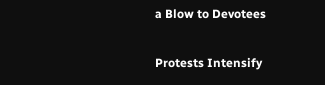a Blow to Devotees

Protests Intensify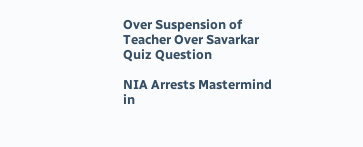Over Suspension of Teacher Over Savarkar Quiz Question

NIA Arrests Mastermind in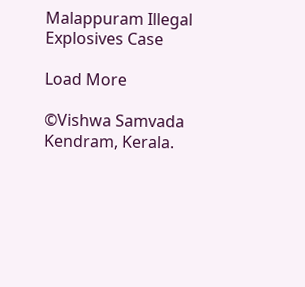Malappuram Illegal Explosives Case

Load More

©Vishwa Samvada Kendram, Kerala.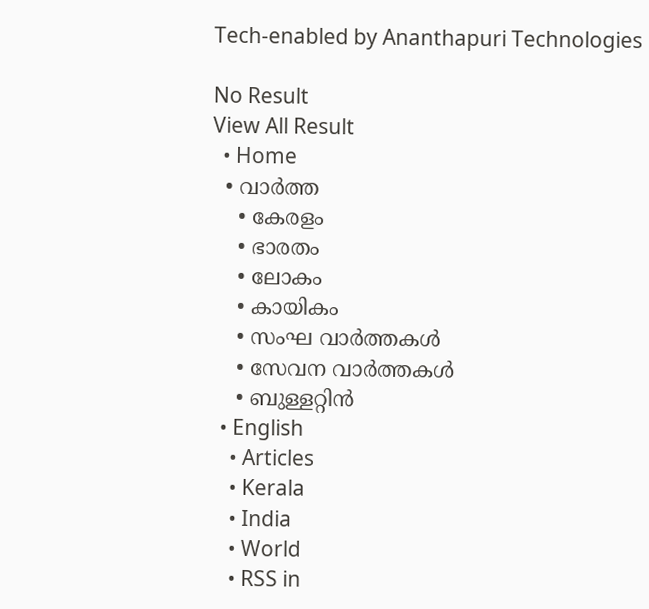Tech-enabled by Ananthapuri Technologies

No Result
View All Result
  • Home
  • വാര്‍ത്ത
    • കേരളം
    • ഭാരതം
    • ലോകം
    • കായികം
    • സംഘ വാര്‍ത്തകള്‍
    • സേവന വാര്‍ത്തകള്‍
    • ബുള്ളറ്റിൻ
  • English
    • Articles
    • Kerala
    • India
    • World
    • RSS in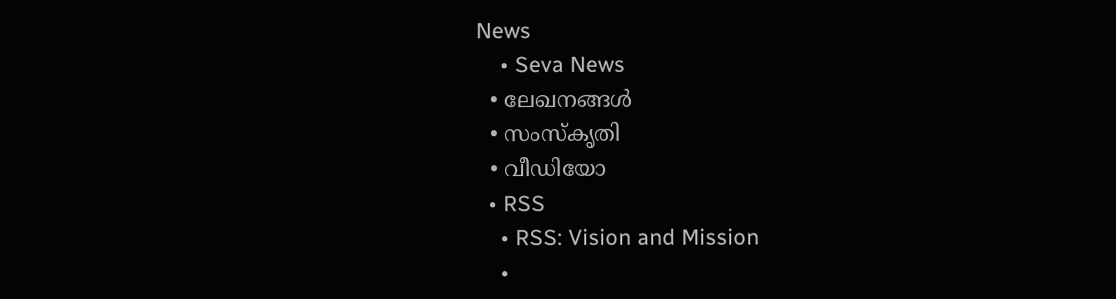News
    • Seva News
  • ലേഖനങ്ങള്‍
  • സംസ്കൃതി
  • വീഡിയോ
  • RSS
    • RSS: Vision and Mission
    •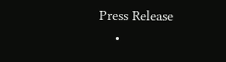Press Release
    •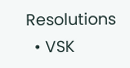Resolutions
  • VSK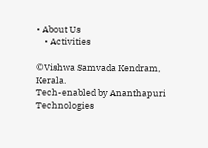• About Us
    • Activities

©Vishwa Samvada Kendram, Kerala.
Tech-enabled by Ananthapuri Technologies